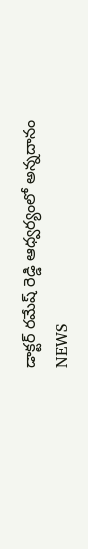డాక్టర్ రమేష్ రెడ్డి ఆధ్వర్యంలో అన్నదానం
NEWS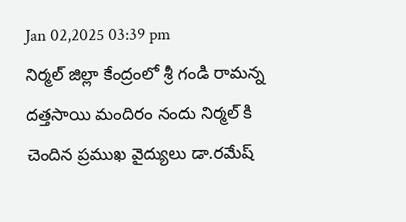Jan 02,2025 03:39 pm
నిర్మల్ జిల్లా కేంద్రంలో శ్రీ గండి రామన్న దత్తసాయి మందిరం నందు నిర్మల్ కి చెందిన ప్రముఖ వైద్యులు డా.రమేష్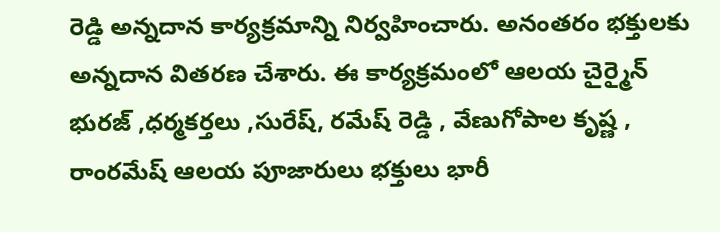రెడ్డి అన్నదాన కార్యక్రమాన్ని నిర్వహించారు. అనంతరం భక్తులకు అన్నదాన వితరణ చేశారు. ఈ కార్యక్రమంలో ఆలయ చైర్మైన్ భురజ్ ,ధర్మకర్తలు ,సురేష్, రమేష్ రెడ్డి , వేణుగోపాల కృష్ణ , రాంరమేష్ ఆలయ పూజారులు భక్తులు భారీ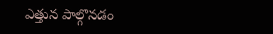ఎత్తున పాల్గొనడం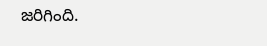జరిగింది.